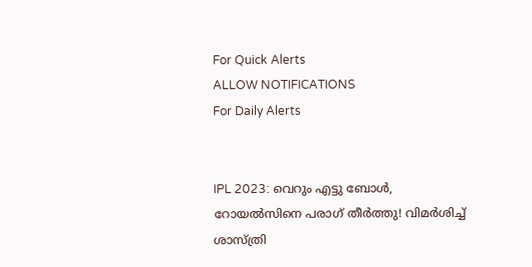For Quick Alerts
ALLOW NOTIFICATIONS
For Daily Alerts


IPL 2023: വെറും എട്ടു ബോള്‍, റോയല്‍സിനെ പരാഗ് തീര്‍ത്തു! വിമര്‍ശിച്ച് ശാസ്ത്രി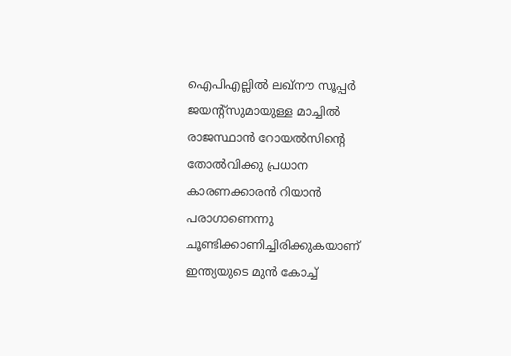ഐപിഎല്ലില്‍ ലഖ്‌നൗ സൂപ്പര്‍ ജയന്റ്‌സുമായുള്ള മാച്ചില്‍ രാജസ്ഥാന്‍ റോയല്‍സിന്റെ തോല്‍വിക്കു പ്രധാന കാരണക്കാരന്‍ റിയാന്‍ പരാഗാണെന്നു ചൂണ്ടിക്കാണിച്ചിരിക്കുകയാണ് ഇന്ത്യയുടെ മുന്‍ കോച്ച്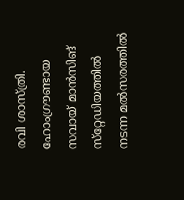രവി ശാസ്ത്രി. ഹോംഗ്രൗണ്ടായ സവായ് മാന്‍സിങ് സ്‌റ്റേഡിയത്തില്‍ നടന്ന മല്‍സരത്തില്‍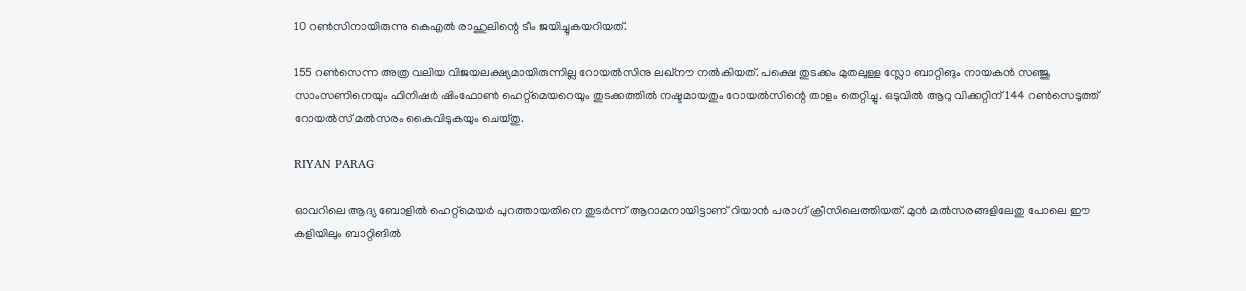10 റണ്‍സിനായിരുന്നു കെഎല്‍ രാഹുലിന്റെ ടീം ജയിച്ചുകയറിയത്.

155 റണ്‍സെന്ന അത്ര വലിയ വിജയലക്ഷ്യമായിരുന്നില്ല റോയല്‍സിനു ലഖ്‌നൗ നല്‍കിയത്. പക്ഷെ തുടക്കം മുതലുള്ള സ്ലോ ബാറ്റിങും നായകന്‍ സഞ്ജു സാംസണിനെയും ഫിനിഷര്‍ ഷിംഫോണ്‍ ഹെറ്റ്‌മെയറെയും തുടക്കത്തില്‍ നഷ്ടമായതും റോയല്‍സിന്റെ താളം തെറ്റിച്ചു. ഒടുവില്‍ ആറു വിക്കറ്റിന് 144 റണ്‍സെടുത്ത് റോയല്‍സ് മല്‍സരം കൈവിടുകയും ചെയ്തു.

RIYAN PARAG

ഓവറിലെ ആദ്യ ബോളില്‍ ഹെറ്റ്‌മെയര്‍ പുറത്തായതിനെ തുടര്‍ന്ന് ആറാമനായിട്ടാണ് റിയാന്‍ പരാഗ് ക്രീസിലെത്തിയത്. മുന്‍ മല്‍സരങ്ങളിലേതു പോലെ ഈ കളിയിലും ബാറ്റിങില്‍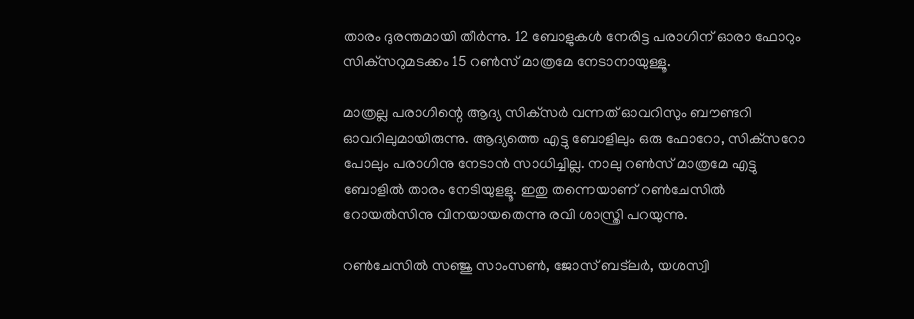താരം ദുരന്തമായി തീര്‍ന്നു. 12 ബോളുകള്‍ നേരിട്ട പരാഗിന് ഓരാ ഫോറും സിക്‌സറുമടക്കം 15 റണ്‍സ് മാത്രമേ നേടാനായുള്ളൂ.

മാത്രല്ല പരാഗിന്റെ ആദ്യ സിക്‌സര്‍ വന്നത് ഓവറിസും ബൗണ്ടറി ഓവറിലുമായിരുന്നു. ആദ്യത്തെ എട്ടു ബോളിലും ഒരു ഫോറോ, സിക്‌സറോ പോലും പരാഗിനു നേടാന്‍ സാധിച്ചില്ല. നാലു റണ്‍സ് മാത്രമേ എട്ടു ബോളില്‍ താരം നേടിയുളളൂ. ഇതു തന്നെയാണ് റണ്‍ചേസില്‍ റോയല്‍സിനു വിനയായതെന്നു രവി ശാസ്ത്രി പറയുന്നു.

റണ്‍ചേസില്‍ സഞ്ജു സാംസണ്‍, ജോസ് ബട്‌ലര്‍, യശസ്വി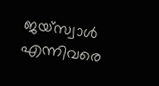ജയ്‌സ്വാള്‍ എന്നിവരെ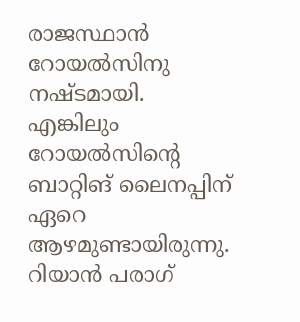രാജസ്ഥാന്‍ റോയല്‍സിനു നഷ്ടമായി. എങ്കിലും റോയല്‍സിന്റെ ബാറ്റിങ് ലൈനപ്പിന് ഏറെ ആഴമുണ്ടായിരുന്നു. റിയാന്‍ പരാഗ്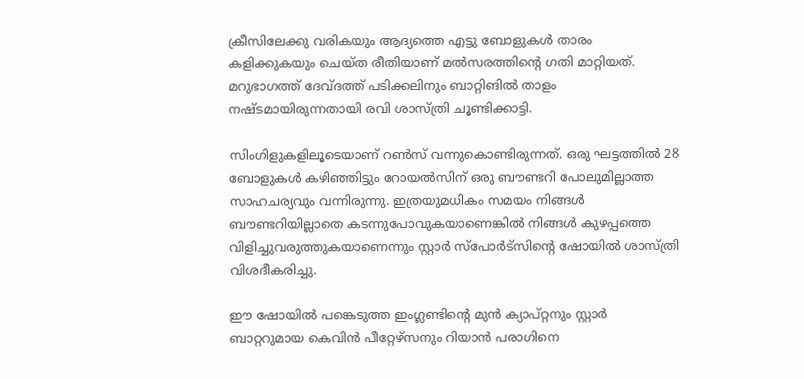ക്രീസിലേക്കു വരികയും ആദ്യത്തെ എട്ടു ബോളുകള്‍ താരം കളിക്കുകയും ചെയ്ത രീതിയാണ് മല്‍സരത്തിന്റെ ഗതി മാറ്റിയത്. മറുഭാഗത്ത് ദേവ്ദത്ത് പടിക്കലിനും ബാറ്റിങില്‍ താളം നഷ്ടമായിരുന്നതായി രവി ശാസ്ത്രി ചൂണ്ടിക്കാട്ടി.

സിംഗിളുകളിലൂടെയാണ് റണ്‍സ് വന്നുകൊണ്ടിരുന്നത്. ഒരു ഘട്ടത്തില്‍ 28 ബോളുകള്‍ കഴിഞ്ഞിട്ടും റോയല്‍സിന് ഒരു ബൗണ്ടറി പോലുമില്ലാത്ത സാഹചര്യവും വന്നിരുന്നു. ഇത്രയുമധികം സമയം നിങ്ങള്‍ ബൗണ്ടറിയില്ലാതെ കടന്നുപോവുകയാണെങ്കില്‍ നിങ്ങള്‍ കുഴപ്പത്തെ വിളിച്ചുവരുത്തുകയാണെന്നും സ്റ്റാര്‍ സ്‌പോര്‍ട്‌സിന്റെ ഷോയില്‍ ശാസ്ത്രി വിശദീകരിച്ചു.

ഈ ഷോയില്‍ പങ്കെടുത്ത ഇംഗ്ലണ്ടിന്റെ മുന്‍ ക്യാപ്റ്റനും സ്റ്റാര്‍ ബാറ്ററുമായ കെവിന്‍ പീറ്റേഴ്‌സനും റിയാന്‍ പരാഗിനെ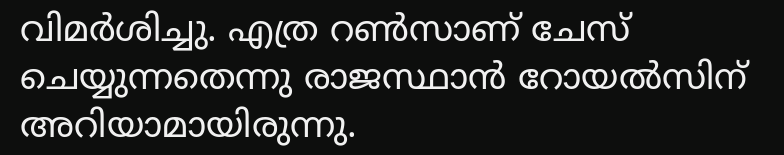വിമര്‍ശിച്ചു. എത്ര റണ്‍സാണ് ചേസ് ചെയ്യുന്നതെന്നു രാജസ്ഥാന്‍ റോയല്‍സിന് അറിയാമായിരുന്നു.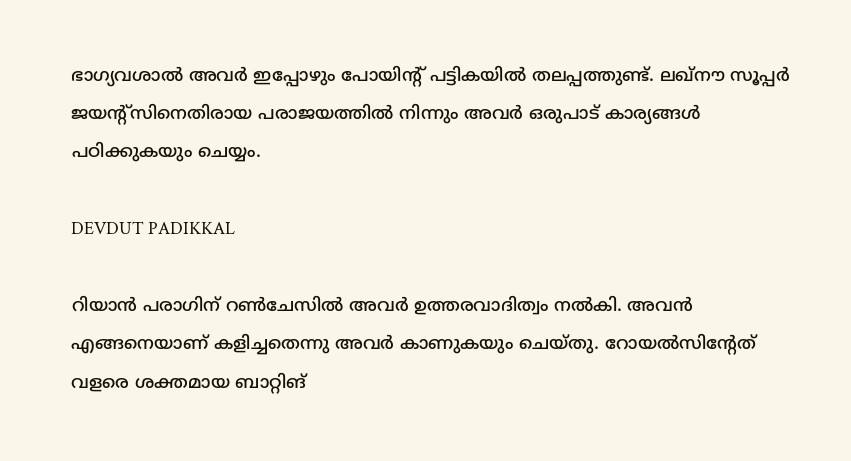ഭാഗ്യവശാല്‍ അവര്‍ ഇപ്പോഴും പോയിന്റ് പട്ടികയില്‍ തലപ്പത്തുണ്ട്. ലഖ്‌നൗ സൂപ്പര്‍ ജയന്റ്‌സിനെതിരായ പരാജയത്തില്‍ നിന്നും അവര്‍ ഒരുപാട് കാര്യങ്ങള്‍ പഠിക്കുകയും ചെയ്യം.

DEVDUT PADIKKAL

റിയാന്‍ പരാഗിന് റണ്‍ചേസില്‍ അവര്‍ ഉത്തരവാദിത്വം നല്‍കി. അവന്‍ എങ്ങനെയാണ് കളിച്ചതെന്നു അവര്‍ കാണുകയും ചെയ്തു. റോയല്‍സിന്റേത് വളരെ ശക്തമായ ബാറ്റിങ്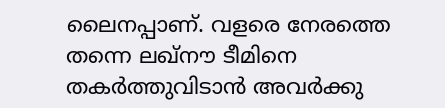ലൈനപ്പാണ്. വളരെ നേരത്തെ തന്നെ ലഖ്‌നൗ ടീമിനെ തകര്‍ത്തുവിടാന്‍ അവര്‍ക്കു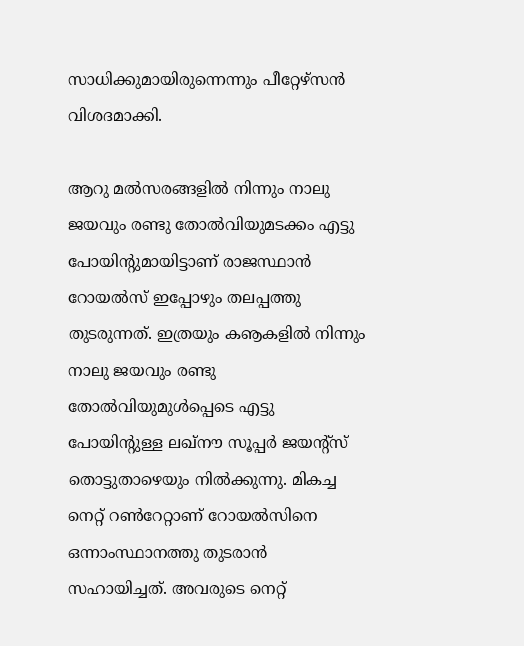സാധിക്കുമായിരുന്നെന്നും പീറ്റേഴ്‌സന്‍ വിശദമാക്കി.

ആറു മല്‍സരങ്ങളില്‍ നിന്നും നാലു ജയവും രണ്ടു തോല്‍വിയുമടക്കം എട്ടു പോയിന്റുമായിട്ടാണ് രാജസ്ഥാന്‍ റോയല്‍സ് ഇപ്പോഴും തലപ്പത്തു തുടരുന്നത്. ഇത്രയും കൡകളില്‍ നിന്നും നാലു ജയവും രണ്ടു തോല്‍വിയുമുള്‍പ്പെടെ എട്ടു പോയിന്റുള്ള ലഖ്‌നൗ സൂപ്പര്‍ ജയന്റ്‌സ് തൊട്ടുതാഴെയും നില്‍ക്കുന്നു. മികച്ച നെറ്റ് റണ്‍റേറ്റാണ് റോയല്‍സിനെ ഒന്നാംസ്ഥാനത്തു തുടരാന്‍ സഹായിച്ചത്. അവരുടെ നെറ്റ്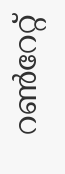റണ്‍റേറ്റ്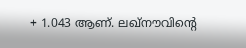+ 1.043 ആണ്. ലഖ്‌നൗവിന്റെ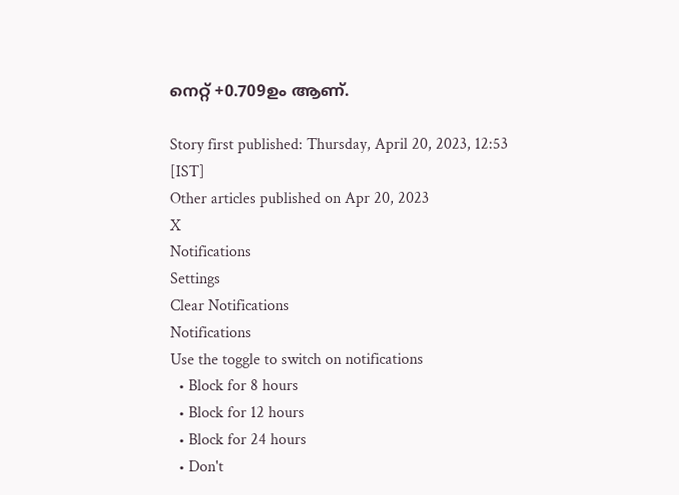നെറ്റ് +0.709ഉം ആണ്.

Story first published: Thursday, April 20, 2023, 12:53 [IST]
Other articles published on Apr 20, 2023
X
Notifications
Settings
Clear Notifications
Notifications
Use the toggle to switch on notifications
  • Block for 8 hours
  • Block for 12 hours
  • Block for 24 hours
  • Don't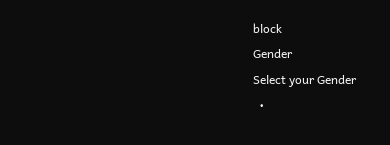block
Gender
Select your Gender
  •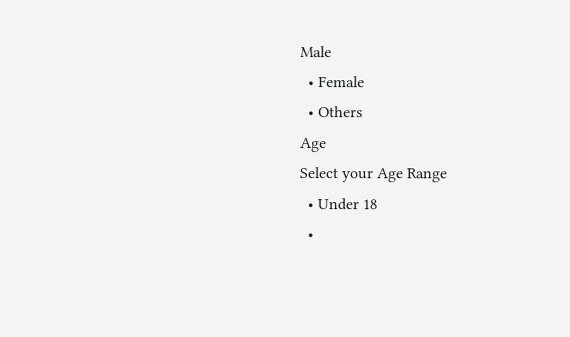Male
  • Female
  • Others
Age
Select your Age Range
  • Under 18
  •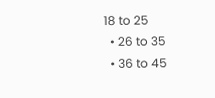18 to 25
  • 26 to 35
  • 36 to 45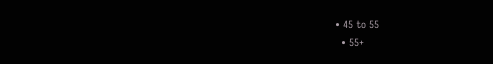• 45 to 55
  • 55+